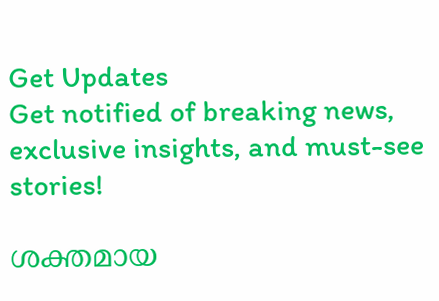Get Updates
Get notified of breaking news, exclusive insights, and must-see stories!

ശക്തമായ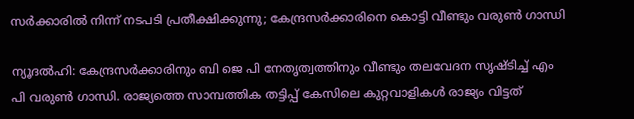സര്‍ക്കാരില്‍ നിന്ന് നടപടി പ്രതീക്ഷിക്കുന്നു; കേന്ദ്രസര്‍ക്കാരിനെ കൊട്ടി വീണ്ടും വരുണ്‍ ഗാന്ധി

ന്യൂദല്‍ഹി: കേന്ദ്രസര്‍ക്കാരിനും ബി ജെ പി നേതൃത്വത്തിനും വീണ്ടും തലവേദന സൃഷ്ടിച്ച് എം പി വരുണ്‍ ഗാന്ധി. രാജ്യത്തെ സാമ്പത്തിക തട്ടിപ്പ് കേസിലെ കുറ്റവാളികള്‍ രാജ്യം വിട്ടത്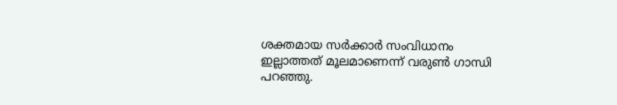ശക്തമായ സര്‍ക്കാര്‍ സംവിധാനം ഇല്ലാത്തത് മൂലമാണെന്ന് വരുണ്‍ ഗാന്ധി പറഞ്ഞു.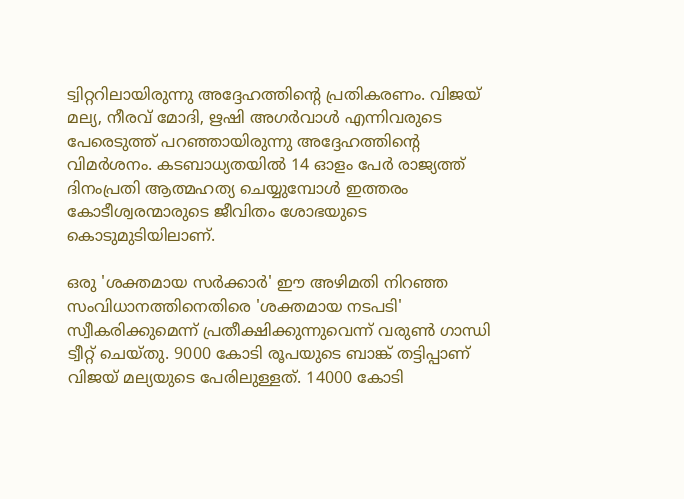ട്വിറ്ററിലായിരുന്നു അദ്ദേഹത്തിന്റെ പ്രതികരണം. വിജയ് മല്യ, നീരവ് മോദി, ഋഷി അഗര്‍വാള്‍ എന്നിവരുടെ പേരെടുത്ത് പറഞ്ഞായിരുന്നു അദ്ദേഹത്തിന്റെ വിമര്‍ശനം. കടബാധ്യതയില്‍ 14 ഓളം പേര്‍ രാജ്യത്ത് ദിനംപ്രതി ആത്മഹത്യ ചെയ്യുമ്പോള്‍ ഇത്തരം കോടീശ്വരന്മാരുടെ ജീവിതം ശോഭയുടെ കൊടുമുടിയിലാണ്.

ഒരു 'ശക്തമായ സര്‍ക്കാര്‍' ഈ അഴിമതി നിറഞ്ഞ സംവിധാനത്തിനെതിരെ 'ശക്തമായ നടപടി' സ്വീകരിക്കുമെന്ന് പ്രതീക്ഷിക്കുന്നുവെന്ന് വരുണ്‍ ഗാന്ധി ട്വീറ്റ് ചെയ്തു. 9000 കോടി രൂപയുടെ ബാങ്ക് തട്ടിപ്പാണ് വിജയ് മല്യയുടെ പേരിലുള്ളത്. 14000 കോടി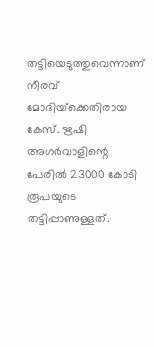തട്ടിയെടുത്തുവെന്നാണ് നീരവ് മോദിയ്‌ക്കെതിരായ കേസ്. ഋഷി അഗര്‍വാളിന്റെ പേരില്‍ 23000 കോടി രൂപയുടെ തട്ടിപ്പാണുള്ളത്.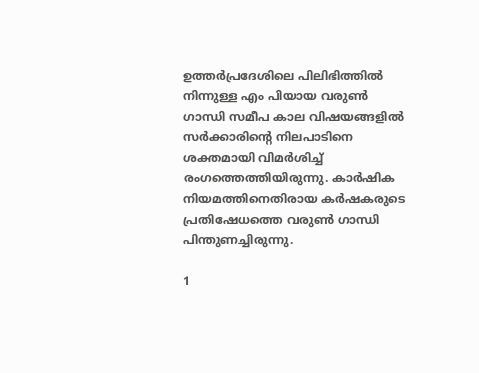ഉത്തര്‍പ്രദേശിലെ പിലിഭിത്തില്‍ നിന്നുള്ള എം പിയായ വരുണ്‍ ഗാന്ധി സമീപ കാല വിഷയങ്ങളില്‍ സര്‍ക്കാരിന്റെ നിലപാടിനെ ശക്തമായി വിമര്‍ശിച്ച് രംഗത്തെത്തിയിരുന്നു. കാര്‍ഷിക നിയമത്തിനെതിരായ കര്‍ഷകരുടെ പ്രതിഷേധത്തെ വരുണ്‍ ഗാന്ധി പിന്തുണച്ചിരുന്നു.

1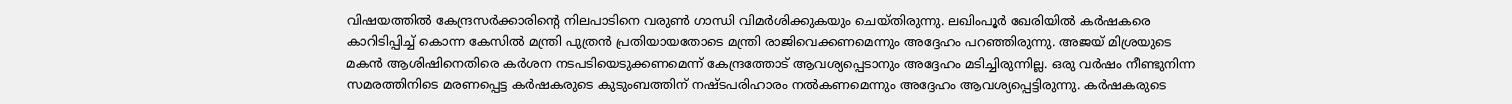വിഷയത്തില്‍ കേന്ദ്രസര്‍ക്കാരിന്റെ നിലപാടിനെ വരുണ്‍ ഗാന്ധി വിമര്‍ശിക്കുകയും ചെയ്തിരുന്നു. ലഖിംപൂര്‍ ഖേരിയില്‍ കര്‍ഷകരെ കാറിടിപ്പിച്ച് കൊന്ന കേസില്‍ മന്ത്രി പുത്രന്‍ പ്രതിയായതോടെ മന്ത്രി രാജിവെക്കണമെന്നും അദ്ദേഹം പറഞ്ഞിരുന്നു. അജയ് മിശ്രയുടെ മകന്‍ ആശിഷിനെതിരെ കര്‍ശന നടപടിയെടുക്കണമെന്ന് കേന്ദ്രത്തോട് ആവശ്യപ്പെടാനും അദ്ദേഹം മടിച്ചിരുന്നില്ല. ഒരു വര്‍ഷം നീണ്ടുനിന്ന സമരത്തിനിടെ മരണപ്പെട്ട കര്‍ഷകരുടെ കുടുംബത്തിന് നഷ്ടപരിഹാരം നല്‍കണമെന്നും അദ്ദേഹം ആവശ്യപ്പെട്ടിരുന്നു. കര്‍ഷകരുടെ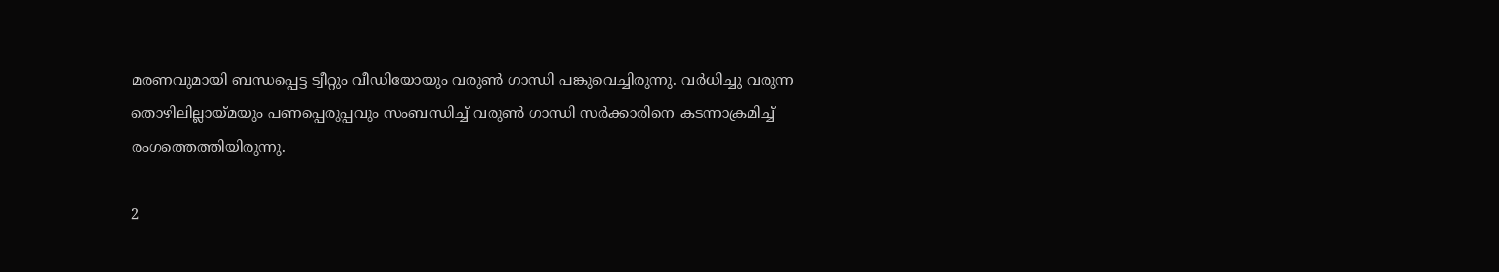മരണവുമായി ബന്ധപ്പെട്ട ട്വീറ്റും വീഡിയോയും വരുണ്‍ ഗാന്ധി പങ്കുവെച്ചിരുന്നു. വര്‍ധിച്ചു വരുന്ന തൊഴിലില്ലായ്മയും പണപ്പെരുപ്പവും സംബന്ധിച്ച് വരുണ്‍ ഗാന്ധി സര്‍ക്കാരിനെ കടന്നാക്രമിച്ച് രംഗത്തെത്തിയിരുന്നു.

2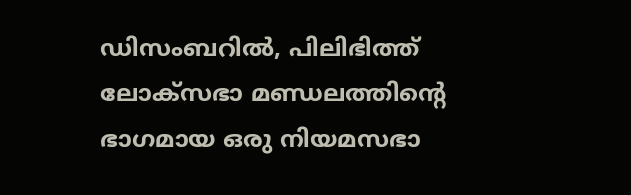ഡിസംബറില്‍, പിലിഭിത്ത് ലോക്സഭാ മണ്ഡലത്തിന്റെ ഭാഗമായ ഒരു നിയമസഭാ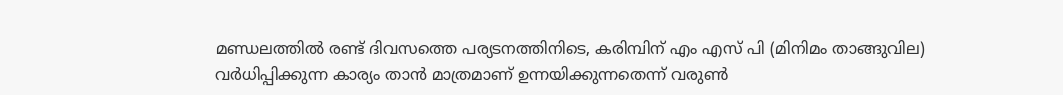മണ്ഡലത്തില്‍ രണ്ട് ദിവസത്തെ പര്യടനത്തിനിടെ, കരിമ്പിന് എം എസ് പി (മിനിമം താങ്ങുവില) വര്‍ധിപ്പിക്കുന്ന കാര്യം താന്‍ മാത്രമാണ് ഉന്നയിക്കുന്നതെന്ന് വരുണ്‍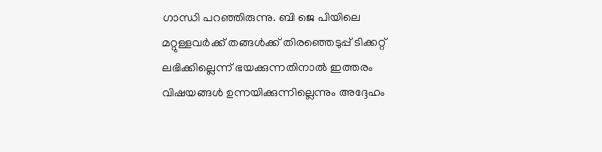ഗാന്ധി പറഞ്ഞിരുന്നു. ബി ജെ പിയിലെ മറ്റുള്ളവര്‍ക്ക് തങ്ങള്‍ക്ക് തിരഞ്ഞെടുപ്പ് ടിക്കറ്റ് ലഭിക്കില്ലെന്ന് ഭയക്കുന്നതിനാല്‍ ഇത്തരം വിഷയങ്ങള്‍ ഉന്നയിക്കുന്നില്ലെന്നും അദ്ദേഹം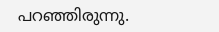പറഞ്ഞിരുന്നു.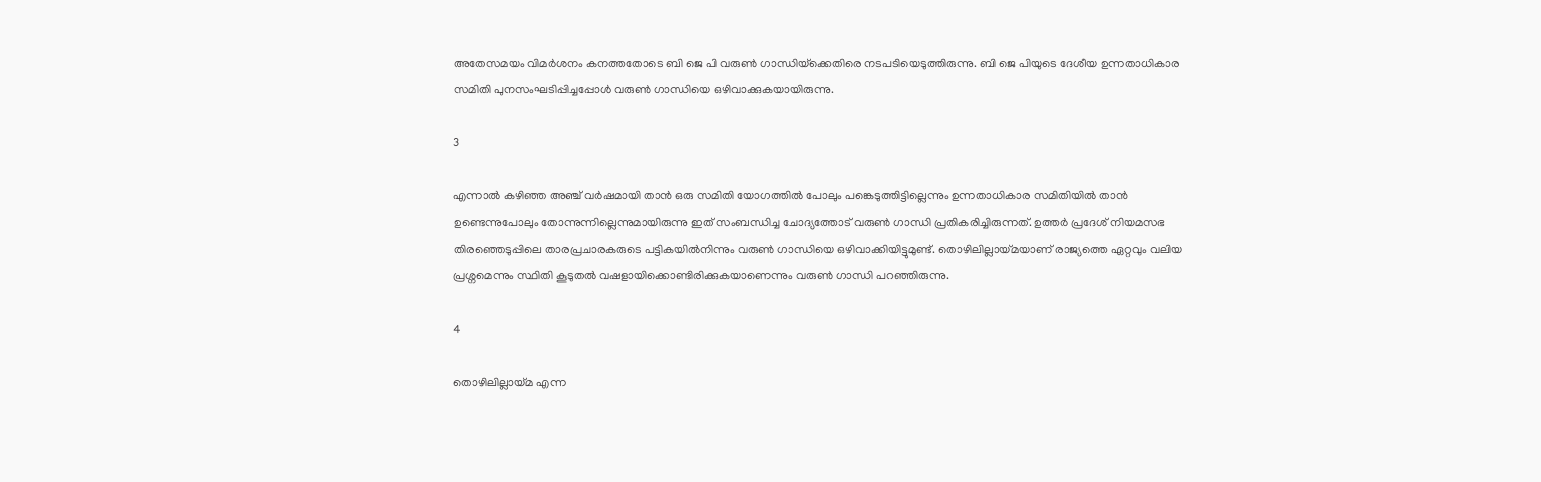അതേസമയം വിമര്‍ശനം കനത്തതോടെ ബി ജെ പി വരുണ്‍ ഗാന്ധിയ്‌ക്കെതിരെ നടപടിയെടുത്തിരുന്നു. ബി ജെ പിയുടെ ദേശീയ ഉന്നതാധികാര സമിതി പുനസംഘടിപ്പിച്ചപ്പോള്‍ വരുണ്‍ ഗാന്ധിയെ ഒഴിവാക്കുകയായിരുന്നു.

3

എന്നാല്‍ കഴിഞ്ഞ അഞ്ച് വര്‍ഷമായി താന്‍ ഒരു സമിതി യോഗത്തില്‍ പോലും പങ്കെടുത്തിട്ടില്ലെന്നും ഉന്നതാധികാര സമിതിയില്‍ താന്‍ ഉണ്ടെന്നുപോലും തോന്നുന്നില്ലെന്നുമായിരുന്നു ഇത് സംബന്ധിച്ച ചോദ്യത്തോട് വരുണ്‍ ഗാന്ധി പ്രതികരിച്ചിരുന്നത്. ഉത്തര്‍ പ്രദേശ് നിയമസഭ തിരഞ്ഞെടുപ്പിലെ താരപ്രചാരകരുടെ പട്ടികയില്‍നിന്നും വരുണ്‍ ഗാന്ധിയെ ഒഴിവാക്കിയിട്ടുമുണ്ട്. തൊഴിലില്ലായ്മയാണ് രാജ്യത്തെ ഏറ്റവും വലിയ പ്രശ്നമെന്നും സ്ഥിതി കൂടുതല്‍ വഷളായിക്കൊണ്ടിരിക്കുകയാണെന്നും വരുണ്‍ ഗാന്ധി പറഞ്ഞിരുന്നു.

4

തൊഴിലില്ലായ്മ എന്ന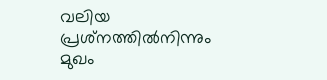വലിയ പ്രശ്‌നത്തില്‍നിന്നും മുഖം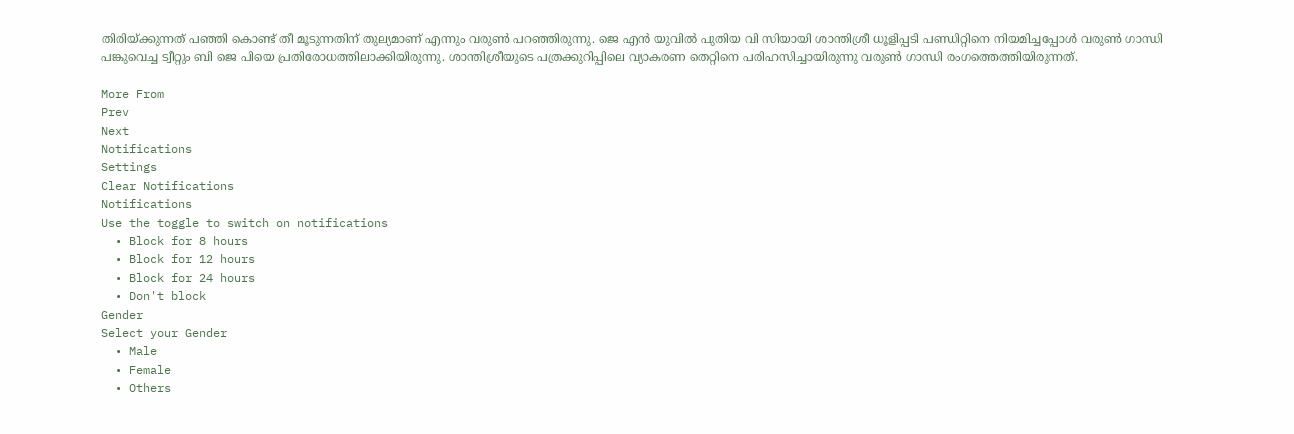തിരിയ്ക്കുന്നത് പഞ്ഞി കൊണ്ട് തീ മൂടുന്നതിന് തുല്യമാണ് എന്നും വരുണ്‍ പറഞ്ഞിരുന്നു. ജെ എന്‍ യുവില്‍ പുതിയ വി സിയായി ശാന്തിശ്രീ ധൂളിപ്പടി പണ്ഡിറ്റിനെ നിയമിച്ചപ്പോള്‍ വരുണ്‍ ഗാന്ധി പങ്കുവെച്ച ട്വീറ്റും ബി ജെ പിയെ പ്രതിരോധത്തിലാക്കിയിരുന്നു. ശാന്തിശ്രീയുടെ പത്രക്കുറിപ്പിലെ വ്യാകരണ തെറ്റിനെ പരിഹസിച്ചായിരുന്നു വരുണ്‍ ഗാന്ധി രംഗത്തെത്തിയിരുന്നത്.

More From
Prev
Next
Notifications
Settings
Clear Notifications
Notifications
Use the toggle to switch on notifications
  • Block for 8 hours
  • Block for 12 hours
  • Block for 24 hours
  • Don't block
Gender
Select your Gender
  • Male
  • Female
  • Others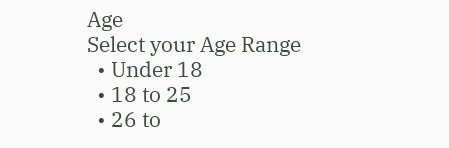Age
Select your Age Range
  • Under 18
  • 18 to 25
  • 26 to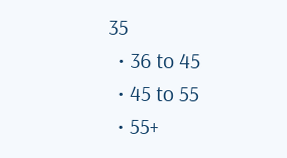35
  • 36 to 45
  • 45 to 55
  • 55+